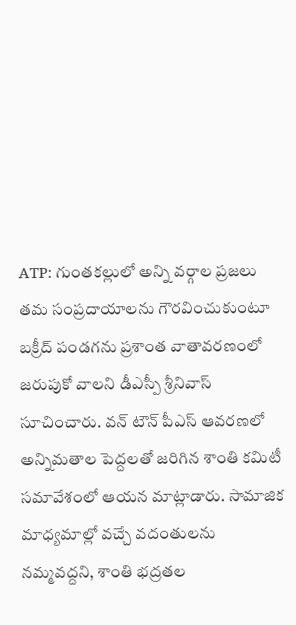ATP: గుంతకల్లులో అన్ని వర్గాల ప్రజలు తమ సంప్రదాయాలను గౌరవించుకుంటూ బక్రీద్ పండగను ప్రశాంత వాతావరణంలో జరుపుకో వాలని డీఎస్పీ శ్రీనివాస్ సూచించారు. వన్ టౌన్ పీఎస్ ఆవరణలో అన్నిమతాల పెద్దలతో జరిగిన శాంతి కమిటీ సమావేశంలో ఆయన మాట్లాడారు. సామాజిక మాధ్యమాల్లో వచ్చే వదంతులను నమ్మవద్దని, శాంతి భద్రతల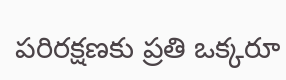పరిరక్షణకు ప్రతి ఒక్కరూ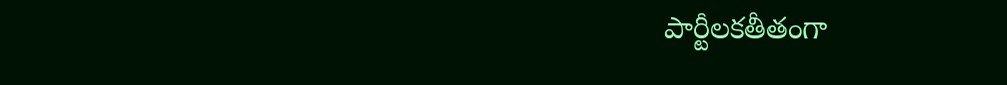పార్టీలకతీతంగా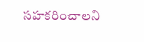సహకరించాలని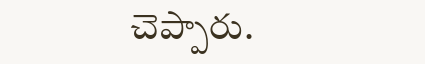చెప్పారు.